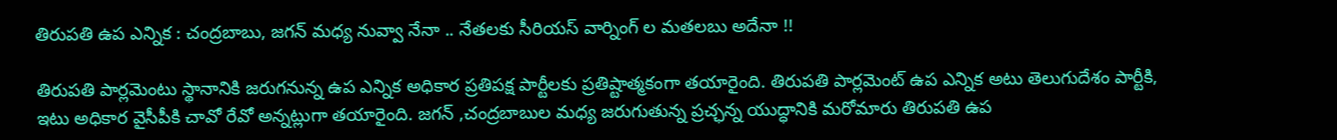తిరుపతి ఉప ఎన్నిక : చంద్రబాబు, జగన్ మధ్య నువ్వా నేనా .. నేతలకు సీరియస్ వార్నింగ్ ల మతలబు అదేనా !!

తిరుపతి పార్లమెంటు స్థానానికి జరుగనున్న ఉప ఎన్నిక అధికార ప్రతిపక్ష పార్టీలకు ప్రతిష్టాత్మకంగా తయారైంది. తిరుపతి పార్లమెంట్ ఉప ఎన్నిక అటు తెలుగుదేశం పార్టీకి, ఇటు అధికార వైసీపీకి చావో రేవో అన్నట్లుగా తయారైంది. జగన్ ,చంద్రబాబుల మధ్య జరుగుతున్న ప్రచ్ఛన్న యుద్ధానికి మరోమారు తిరుపతి ఉప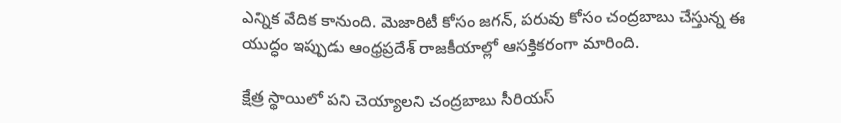ఎన్నిక వేదిక కానుంది. మెజారిటీ కోసం జగన్, పరువు కోసం చంద్రబాబు చేస్తున్న ఈ యుద్ధం ఇప్పుడు ఆంధ్రప్రదేశ్ రాజకీయాల్లో ఆసక్తికరంగా మారింది.

క్షేత్ర స్థాయిలో పని చెయ్యాలని చంద్రబాబు సీరియస్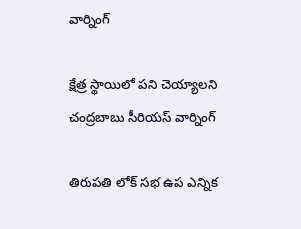వార్నింగ్

క్షేత్ర స్థాయిలో పని చెయ్యాలని చంద్రబాబు సీరియస్ వార్నింగ్

తిరుపతి లోక్ సభ ఉప ఎన్నిక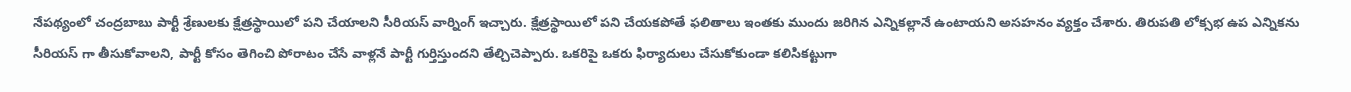నేపథ్యంలో చంద్రబాబు పార్టీ శ్రేణులకు క్షేత్రస్థాయిలో పని చేయాలని సీరియస్ వార్నింగ్ ఇచ్చారు. క్షేత్రస్థాయిలో పని చేయకపోతే ఫలితాలు ఇంతకు ముందు జరిగిన ఎన్నికల్లానే ఉంటాయని అసహనం వ్యక్తం చేశారు. తిరుపతి లోక్సభ ఉప ఎన్నికను సీరియస్ గా తీసుకోవాలని, పార్టీ కోసం తెగించి పోరాటం చేసే వాళ్లనే పార్టీ గుర్తిస్తుందని తేల్చిచెప్పారు. ఒకరిపై ఒకరు ఫిర్యాదులు చేసుకోకుండా కలిసికట్టుగా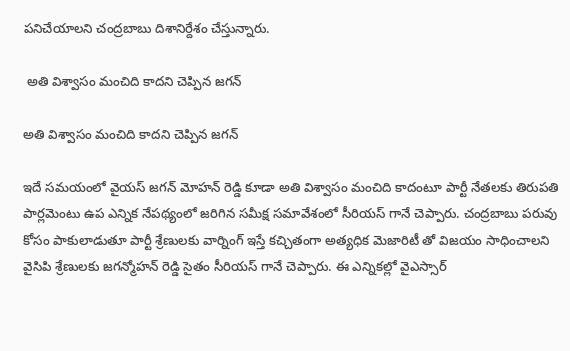పనిచేయాలని చంద్రబాబు దిశానిర్దేశం చేస్తున్నారు.

 అతి విశ్వాసం మంచిది కాదని చెప్పిన జగన్

అతి విశ్వాసం మంచిది కాదని చెప్పిన జగన్

ఇదే సమయంలో వైయస్ జగన్ మోహన్ రెడ్డి కూడా అతి విశ్వాసం మంచిది కాదంటూ పార్టీ నేతలకు తిరుపతి పార్లమెంటు ఉప ఎన్నిక నేపథ్యంలో జరిగిన సమీక్ష సమావేశంలో సీరియస్ గానే చెప్పారు. చంద్రబాబు పరువు కోసం పాకులాడుతూ పార్టీ శ్రేణులకు వార్నింగ్ ఇస్తే కచ్చితంగా అత్యధిక మెజారిటీ తో విజయం సాధించాలని వైసిపి శ్రేణులకు జగన్మోహన్ రెడ్డి సైతం సీరియస్ గానే చెప్పారు. ఈ ఎన్నికల్లో వైఎస్సార్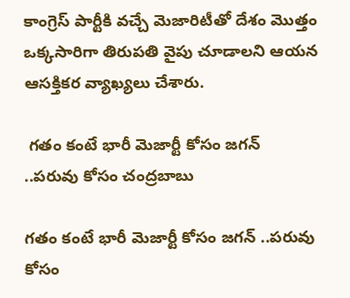కాంగ్రెస్ పార్టీకి వచ్చే మెజారిటీతో దేశం మొత్తం ఒక్కసారిగా తిరుపతి వైపు చూడాలని ఆయన ఆసక్తికర వ్యాఖ్యలు చేశారు.

 గతం కంటే భారీ మెజార్టీ కోసం జగన్ ..పరువు కోసం చంద్రబాబు

గతం కంటే భారీ మెజార్టీ కోసం జగన్ ..పరువు కోసం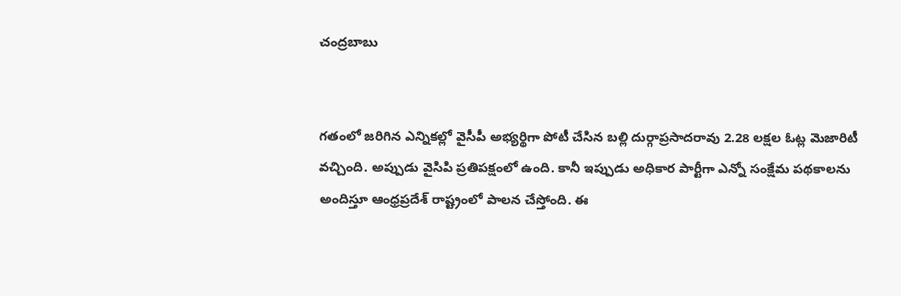చంద్రబాబు


గతంలో జరిగిన ఎన్నికల్లో వైసీపీ అభ్యర్థిగా పోటీ చేసిన బల్లి దుర్గాప్రసాదరావు 2.28 లక్షల ఓట్ల మెజారిటీ వచ్చింది. అప్పుడు వైసిపి ప్రతిపక్షంలో ఉంది. కానీ ఇప్పుడు అధికార పార్టీగా ఎన్నో సంక్షేమ పథకాలను అందిస్తూ ఆంధ్రప్రదేశ్ రాష్ట్రంలో పాలన చేస్తోంది. ఈ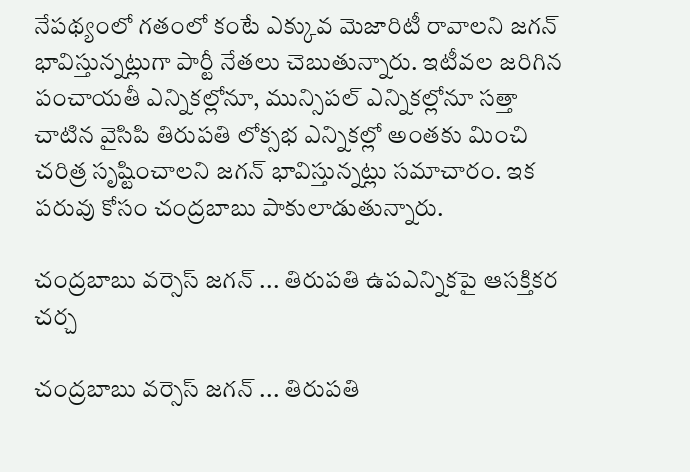నేపథ్యంలో గతంలో కంటే ఎక్కువ మెజారిటీ రావాలని జగన్ భావిస్తున్నట్లుగా పార్టీ నేతలు చెబుతున్నారు. ఇటీవల జరిగిన పంచాయతీ ఎన్నికల్లోనూ, మున్సిపల్ ఎన్నికల్లోనూ సత్తా చాటిన వైసిపి తిరుపతి లోక్సభ ఎన్నికల్లో అంతకు మించి చరిత్ర సృష్టించాలని జగన్ భావిస్తున్నట్లు సమాచారం. ఇక పరువు కోసం చంద్రబాబు పాకులాడుతున్నారు.

చంద్రబాబు వర్సెస్ జగన్ ... తిరుపతి ఉపఎన్నికపై ఆసక్తికర చర్చ

చంద్రబాబు వర్సెస్ జగన్ ... తిరుపతి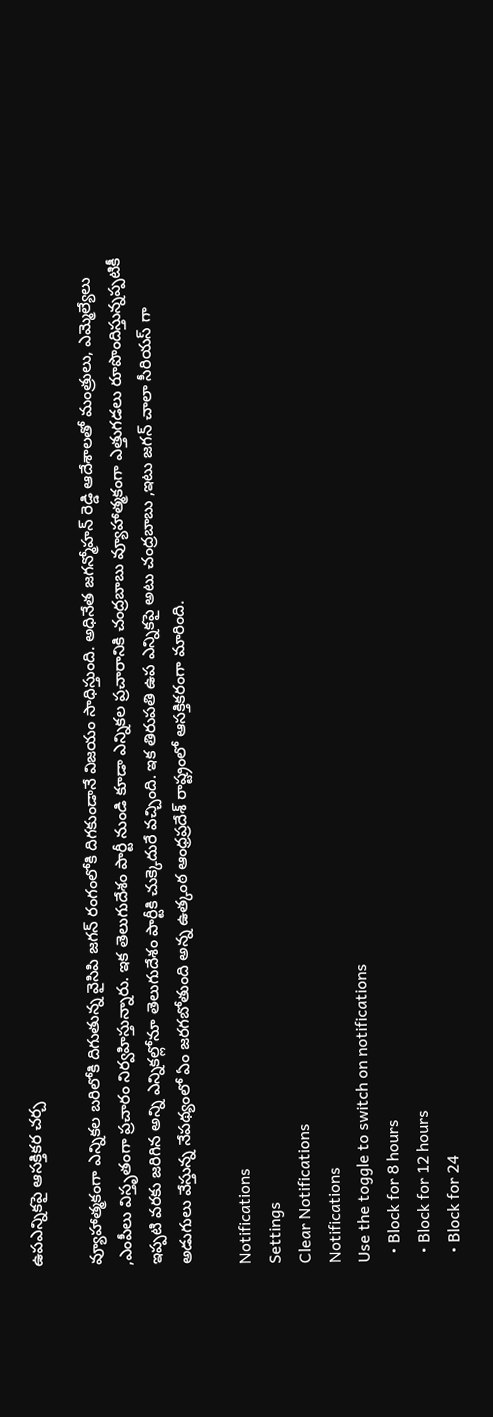ఉపఎన్నికపై ఆసక్తికర చర్చ

వ్యూహాత్మకంగా ఎన్నికల బరిలోకి దిగుతున్న వైసిపి జగన్ రంగంలోకి దిగకుండానే విజయం సాధిస్తుంది. అధినేత జగన్మోహన్ రెడ్డి ఆదేశాలతో మంత్రులు, ఎమ్మెల్యేలు ,ఎంపీలు విస్తృతంగా ప్రచారం నిర్వహిస్తున్నారు. ఇక తెలుగుదేశం పార్టీ నుండి కూడా ఎన్నికల ప్రచారానికి చంద్రబాబు వ్యూహాత్మకంగా ఎత్తుగడలు రూపొందిస్తున్నప్పటికీ ఇప్పటి వరకు జరిగిన అన్ని ఎన్నికల్లోనూ తెలుగుదేశం పార్టీకి చుక్కెదురే వచ్చింది. ఇక తిరుపతి ఉప ఎన్నికపై అటు చంద్రబాబు ,ఇటు జగన్ చాలా సీరియస్ గా అడుగులు వేస్తున్న నేపథ్యంలో ఏం జరగబోతుంది అన్న ఉత్కంఠ ఆంధ్రప్రదేశ్ రాష్ట్రంలో ఆసక్తికరంగా మారింది.

Notifications
Settings
Clear Notifications
Notifications
Use the toggle to switch on notifications
  • Block for 8 hours
  • Block for 12 hours
  • Block for 24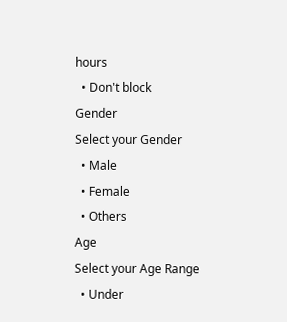hours
  • Don't block
Gender
Select your Gender
  • Male
  • Female
  • Others
Age
Select your Age Range
  • Under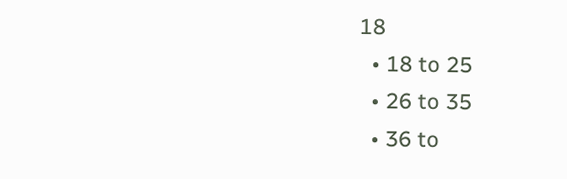18
  • 18 to 25
  • 26 to 35
  • 36 to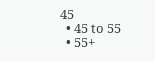45
  • 45 to 55
  • 55+